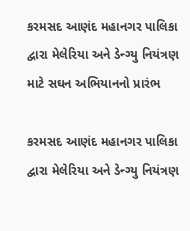કરમસદ આણંદ મહાનગર પાલિકા દ્વારા મેલેરિયા અને ડેન્ગ્યુ નિયંત્રણ માટે સઘન અભિયાનનો પ્રારંભ

કરમસદ આણંદ મહાનગર પાલિકા દ્વારા મેલેરિયા અને ડેન્ગ્યુ નિયંત્રણ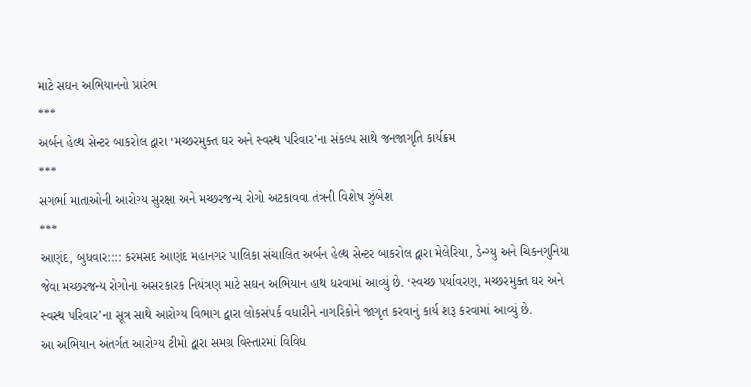માટે સઘન અભિયાનનો પ્રારંભ
***
અર્બન હેલ્થ સેન્ટર બાકરોલ દ્વારા ‘મચ્છરમુક્ત ઘર અને સ્વસ્થ પરિવાર’ના સંકલ્પ સાથે જનજાગૃતિ કાર્યક્રમ
***
સગર્ભા માતાઓની આરોગ્ય સુરક્ષા અને મચ્છરજન્ય રોગો અટકાવવા તંત્રની વિશેષ ઝુંબેશ
***
આણંદ, બુધવાર:::: કરમસદ આણંદ મહાનગર પાલિકા સંચાલિત અર્બન હેલ્થ સેન્ટર બાકરોલ દ્વારા મેલેરિયા, ડેન્ગ્યુ અને ચિકનગુનિયા જેવા મચ્છરજન્ય રોગોના અસરકારક નિયંત્રણ માટે સઘન અભિયાન હાથ ધરવામાં આવ્યું છે. ‘સ્વચ્છ પર્યાવરણ, મચ્છરમુક્ત ઘર અને સ્વસ્થ પરિવાર’ના સૂત્ર સાથે આરોગ્ય વિભાગ દ્વારા લોકસંપર્ક વધારીને નાગરિકોને જાગૃત કરવાનું કાર્ય શરૂ કરવામાં આવ્યું છે.
આ અભિયાન અંતર્ગત આરોગ્ય ટીમો દ્વારા સમગ્ર વિસ્તારમાં વિવિધ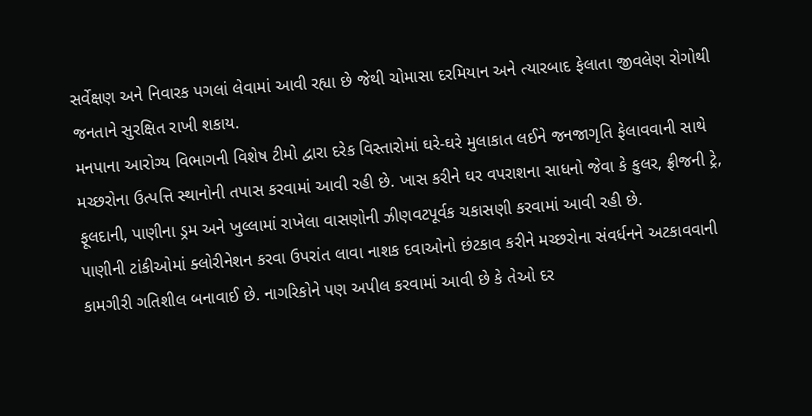સર્વેક્ષણ અને નિવારક પગલાં લેવામાં આવી રહ્યા છે જેથી ચોમાસા દરમિયાન અને ત્યારબાદ ફેલાતા જીવલેણ રોગોથી જનતાને સુરક્ષિત રાખી શકાય.
મનપાના આરોગ્ય વિભાગની વિશેષ ટીમો દ્વારા દરેક વિસ્તારોમાં ઘરે-ઘરે મુલાકાત લઈને જનજાગૃતિ ફેલાવવાની સાથે મચ્છરોના ઉત્પત્તિ સ્થાનોની તપાસ કરવામાં આવી રહી છે. ખાસ કરીને ઘર વપરાશના સાધનો જેવા કે કુલર, ફ્રીજની ટ્રે, ફૂલદાની, પાણીના ડ્રમ અને ખુલ્લામાં રાખેલા વાસણોની ઝીણવટપૂર્વક ચકાસણી કરવામાં આવી રહી છે.
પાણીની ટાંકીઓમાં ક્લોરીનેશન કરવા ઉપરાંત લાવા નાશક દવાઓનો છંટકાવ કરીને મચ્છરોના સંવર્ધનને અટકાવવાની કામગીરી ગતિશીલ બનાવાઈ છે. નાગરિકોને પણ અપીલ કરવામાં આવી છે કે તેઓ દર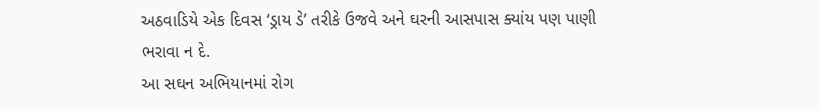અઠવાડિયે એક દિવસ ‘ડ્રાય ડે’ તરીકે ઉજવે અને ઘરની આસપાસ ક્યાંય પણ પાણી ભરાવા ન દે.
આ સઘન અભિયાનમાં રોગ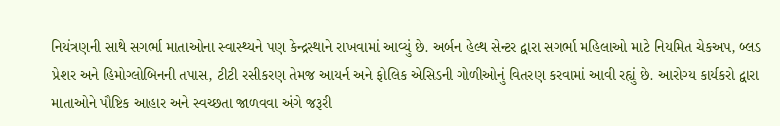નિયંત્રણની સાથે સગર્ભા માતાઓના સ્વાસ્થ્યને પણ કેન્દ્રસ્થાને રાખવામાં આવ્યું છે. અર્બન હેલ્થ સેન્ટર દ્વારા સગર્ભા મહિલાઓ માટે નિયમિત ચેકઅપ, બ્લડ પ્રેશર અને હિમોગ્લોબિનની તપાસ, ટીટી રસીકરણ તેમજ આયર્ન અને ફોલિક એસિડની ગોળીઓનું વિતરણ કરવામાં આવી રહ્યું છે. આરોગ્ય કાર્યકરો દ્વારા માતાઓને પૌષ્ટિક આહાર અને સ્વચ્છતા જાળવવા અંગે જરૂરી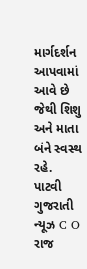માર્ગદર્શન આપવામાં આવે છે જેથી શિશુ અને માતા બંને સ્વસ્થ રહે.
પાટવી ગુજરાતી ન્યૂઝ C O રાજ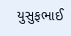યુસુફભાઈ